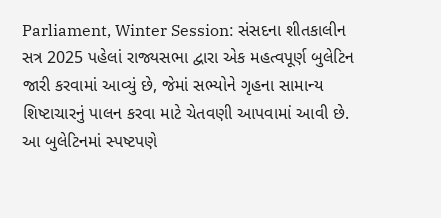Parliament, Winter Session: સંસદના શીતકાલીન સત્ર 2025 પહેલાં રાજ્યસભા દ્વારા એક મહત્વપૂર્ણ બુલેટિન જારી કરવામાં આવ્યું છે, જેમાં સભ્યોને ગૃહના સામાન્ય શિષ્ટાચારનું પાલન કરવા માટે ચેતવણી આપવામાં આવી છે. આ બુલેટિનમાં સ્પષ્ટપણે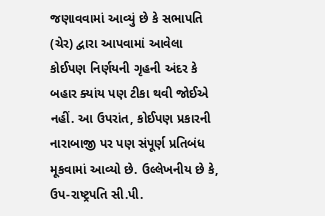જણાવવામાં આવ્યું છે કે સભાપતિ (ચેર) દ્વારા આપવામાં આવેલા કોઈપણ નિર્ણયની ગૃહની અંદર કે બહાર ક્યાંય પણ ટીકા થવી જોઈએ નહીં. આ ઉપરાંત, કોઈપણ પ્રકારની નારાબાજી પર પણ સંપૂર્ણ પ્રતિબંધ મૂકવામાં આવ્યો છે. ઉલ્લેખનીય છે કે, ઉપ-રાષ્ટ્રપતિ સી.પી.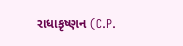રાધાકૃષ્ણન (C.P.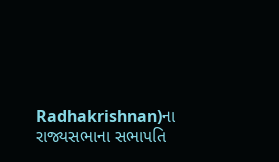Radhakrishnan)ના રાજ્યસભાના સભાપતિ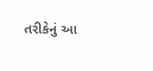તરીકેનું આ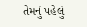તેમનું પહેલું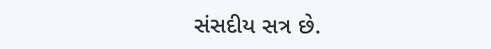સંસદીય સત્ર છે.